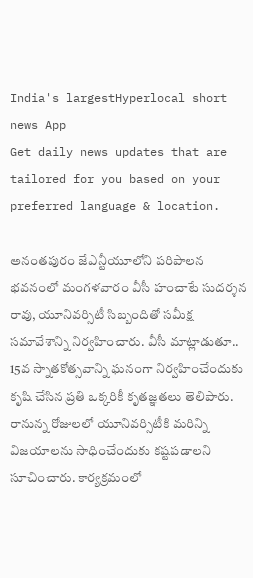India's largestHyperlocal short
news App
Get daily news updates that are tailored for you based on your preferred language & location.

అనంతపురం జేఎన్టీయూలోని పరిపాలన భవనంలో మంగళవారం వీసీ హంచాటే సుదర్శన రావు, యూనివర్సిటీ సిబ్బందితో సమీక్ష సమావేశాన్ని నిర్వహించారు. వీసీ మాట్లాడుతూ.. 15వ స్నాతకోత్సవాన్ని ఘనంగా నిర్వహించేందుకు కృషి చేసిన ప్రతి ఒక్కరికీ కృతజ్ఞతలు తెలిపారు. రానున్న రోజులలో యూనివర్సిటీకి మరిన్ని విజయాలను సాధించేందుకు కష్టపడాలని సూచించారు. కార్యక్రమంలో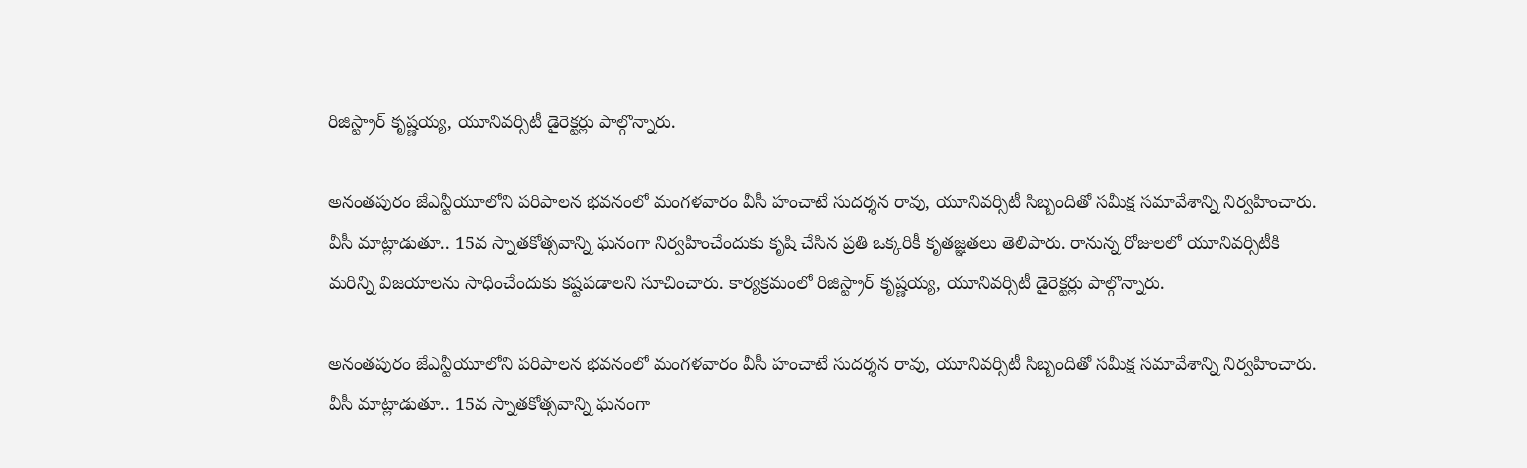రిజిస్ట్రార్ కృష్ణయ్య, యూనివర్సిటీ డైరెక్టర్లు పాల్గొన్నారు.

అనంతపురం జేఎన్టీయూలోని పరిపాలన భవనంలో మంగళవారం వీసీ హంచాటే సుదర్శన రావు, యూనివర్సిటీ సిబ్బందితో సమీక్ష సమావేశాన్ని నిర్వహించారు. వీసీ మాట్లాడుతూ.. 15వ స్నాతకోత్సవాన్ని ఘనంగా నిర్వహించేందుకు కృషి చేసిన ప్రతి ఒక్కరికీ కృతజ్ఞతలు తెలిపారు. రానున్న రోజులలో యూనివర్సిటీకి మరిన్ని విజయాలను సాధించేందుకు కష్టపడాలని సూచించారు. కార్యక్రమంలో రిజిస్ట్రార్ కృష్ణయ్య, యూనివర్సిటీ డైరెక్టర్లు పాల్గొన్నారు.

అనంతపురం జేఎన్టీయూలోని పరిపాలన భవనంలో మంగళవారం వీసీ హంచాటే సుదర్శన రావు, యూనివర్సిటీ సిబ్బందితో సమీక్ష సమావేశాన్ని నిర్వహించారు. వీసీ మాట్లాడుతూ.. 15వ స్నాతకోత్సవాన్ని ఘనంగా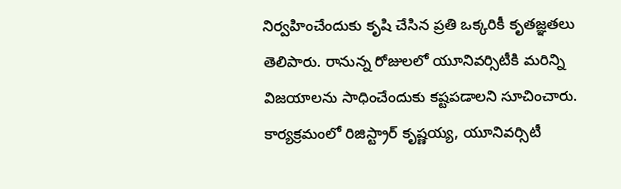నిర్వహించేందుకు కృషి చేసిన ప్రతి ఒక్కరికీ కృతజ్ఞతలు తెలిపారు. రానున్న రోజులలో యూనివర్సిటీకి మరిన్ని విజయాలను సాధించేందుకు కష్టపడాలని సూచించారు. కార్యక్రమంలో రిజిస్ట్రార్ కృష్ణయ్య, యూనివర్సిటీ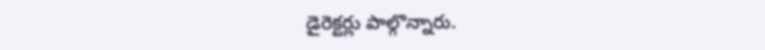డైరెక్టర్లు పాల్గొన్నారు.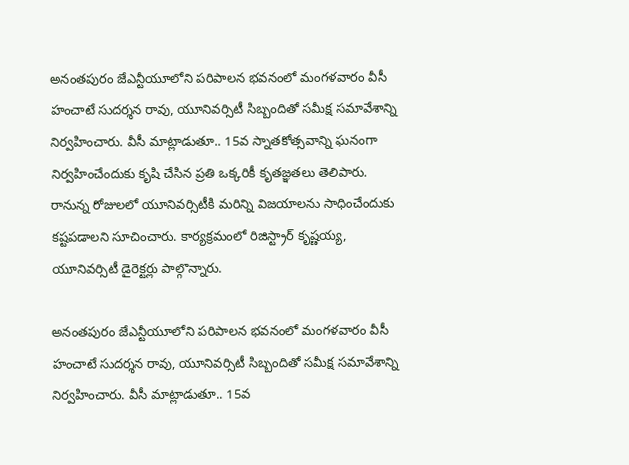అనంతపురం జేఎన్టీయూలోని పరిపాలన భవనంలో మంగళవారం వీసీ హంచాటే సుదర్శన రావు, యూనివర్సిటీ సిబ్బందితో సమీక్ష సమావేశాన్ని నిర్వహించారు. వీసీ మాట్లాడుతూ.. 15వ స్నాతకోత్సవాన్ని ఘనంగా నిర్వహించేందుకు కృషి చేసిన ప్రతి ఒక్కరికీ కృతజ్ఞతలు తెలిపారు. రానున్న రోజులలో యూనివర్సిటీకి మరిన్ని విజయాలను సాధించేందుకు కష్టపడాలని సూచించారు. కార్యక్రమంలో రిజిస్ట్రార్ కృష్ణయ్య, యూనివర్సిటీ డైరెక్టర్లు పాల్గొన్నారు.

అనంతపురం జేఎన్టీయూలోని పరిపాలన భవనంలో మంగళవారం వీసీ హంచాటే సుదర్శన రావు, యూనివర్సిటీ సిబ్బందితో సమీక్ష సమావేశాన్ని నిర్వహించారు. వీసీ మాట్లాడుతూ.. 15వ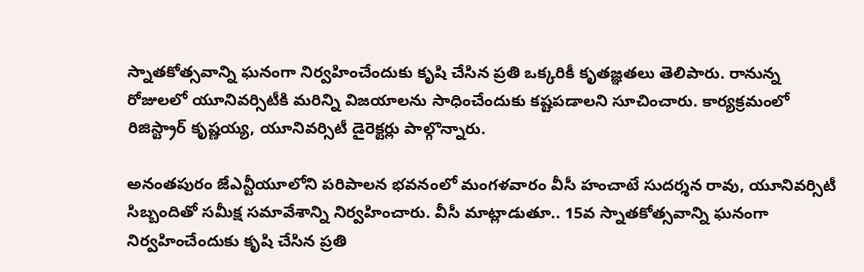స్నాతకోత్సవాన్ని ఘనంగా నిర్వహించేందుకు కృషి చేసిన ప్రతి ఒక్కరికీ కృతజ్ఞతలు తెలిపారు. రానున్న రోజులలో యూనివర్సిటీకి మరిన్ని విజయాలను సాధించేందుకు కష్టపడాలని సూచించారు. కార్యక్రమంలో రిజిస్ట్రార్ కృష్ణయ్య, యూనివర్సిటీ డైరెక్టర్లు పాల్గొన్నారు.

అనంతపురం జేఎన్టీయూలోని పరిపాలన భవనంలో మంగళవారం వీసీ హంచాటే సుదర్శన రావు, యూనివర్సిటీ సిబ్బందితో సమీక్ష సమావేశాన్ని నిర్వహించారు. వీసీ మాట్లాడుతూ.. 15వ స్నాతకోత్సవాన్ని ఘనంగా నిర్వహించేందుకు కృషి చేసిన ప్రతి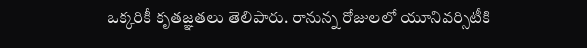ఒక్కరికీ కృతజ్ఞతలు తెలిపారు. రానున్న రోజులలో యూనివర్సిటీకి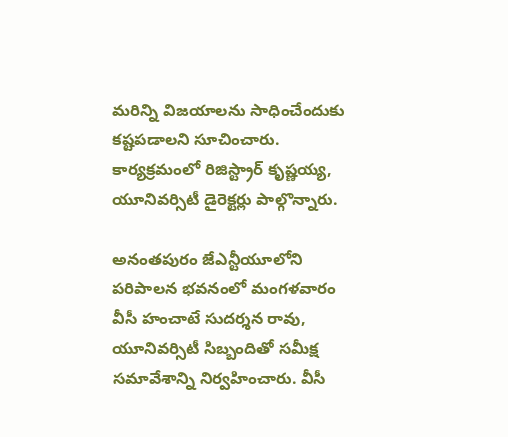మరిన్ని విజయాలను సాధించేందుకు కష్టపడాలని సూచించారు. కార్యక్రమంలో రిజిస్ట్రార్ కృష్ణయ్య, యూనివర్సిటీ డైరెక్టర్లు పాల్గొన్నారు.

అనంతపురం జేఎన్టీయూలోని పరిపాలన భవనంలో మంగళవారం వీసీ హంచాటే సుదర్శన రావు, యూనివర్సిటీ సిబ్బందితో సమీక్ష సమావేశాన్ని నిర్వహించారు. వీసీ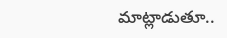మాట్లాడుతూ..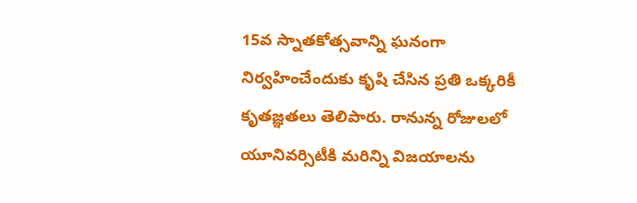15వ స్నాతకోత్సవాన్ని ఘనంగా నిర్వహించేందుకు కృషి చేసిన ప్రతి ఒక్కరికీ కృతజ్ఞతలు తెలిపారు. రానున్న రోజులలో యూనివర్సిటీకి మరిన్ని విజయాలను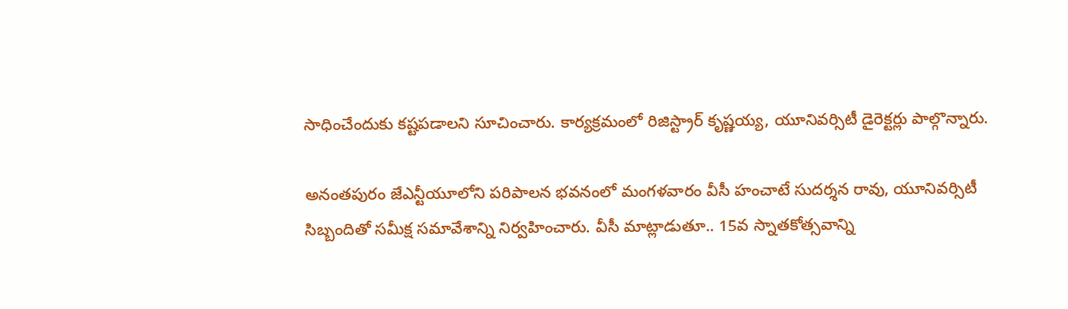సాధించేందుకు కష్టపడాలని సూచించారు. కార్యక్రమంలో రిజిస్ట్రార్ కృష్ణయ్య, యూనివర్సిటీ డైరెక్టర్లు పాల్గొన్నారు.

అనంతపురం జేఎన్టీయూలోని పరిపాలన భవనంలో మంగళవారం వీసీ హంచాటే సుదర్శన రావు, యూనివర్సిటీ సిబ్బందితో సమీక్ష సమావేశాన్ని నిర్వహించారు. వీసీ మాట్లాడుతూ.. 15వ స్నాతకోత్సవాన్ని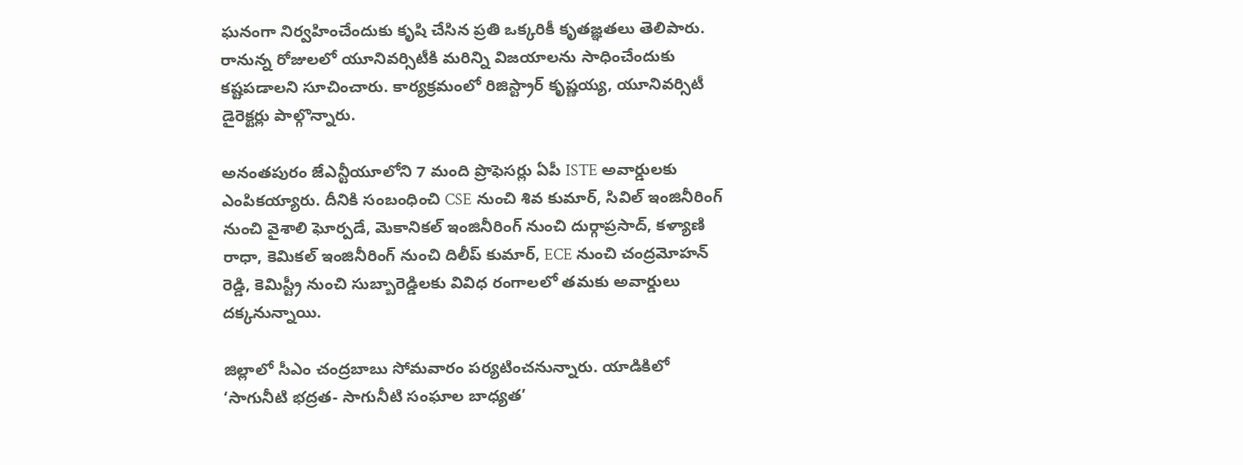ఘనంగా నిర్వహించేందుకు కృషి చేసిన ప్రతి ఒక్కరికీ కృతజ్ఞతలు తెలిపారు. రానున్న రోజులలో యూనివర్సిటీకి మరిన్ని విజయాలను సాధించేందుకు కష్టపడాలని సూచించారు. కార్యక్రమంలో రిజిస్ట్రార్ కృష్ణయ్య, యూనివర్సిటీ డైరెక్టర్లు పాల్గొన్నారు.

అనంతపురం జేఎన్టీయూలోని 7 మంది ప్రొఫెసర్లు ఏపీ ISTE అవార్డులకు ఎంపికయ్యారు. దీనికి సంబంధించి CSE నుంచి శివ కుమార్, సివిల్ ఇంజినీరింగ్ నుంచి వైశాలి ఘోర్పడే, మెకానికల్ ఇంజినీరింగ్ నుంచి దుర్గాప్రసాద్, కళ్యాణి రాధా, కెమికల్ ఇంజినీరింగ్ నుంచి దిలీప్ కుమార్, ECE నుంచి చంద్రమోహన్ రెడ్డి, కెమిస్ట్రీ నుంచి సుబ్బారెడ్డిలకు వివిధ రంగాలలో తమకు అవార్డులు దక్కనున్నాయి.

జిల్లాలో సీఎం చంద్రబాబు సోమవారం పర్యటించనున్నారు. యాడికిలో ‘సాగునీటి భద్రత- సాగునీటి సంఘాల బాధ్యత’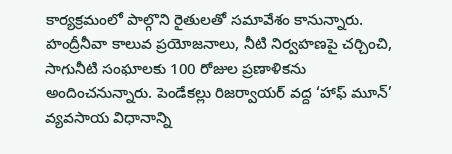కార్యక్రమంలో పాల్గొని రైతులతో సమావేశం కానున్నారు. హంద్రీనీవా కాలువ ప్రయోజనాలు, నీటి నిర్వహణపై చర్చించి, సాగునీటి సంఘాలకు 100 రోజుల ప్రణాళికను అందించనున్నారు. పెండేకల్లు రిజర్వాయర్ వద్ద ‘హాఫ్ మూన్’ వ్యవసాయ విధానాన్ని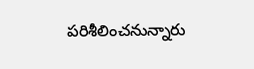పరిశీలించనున్నారు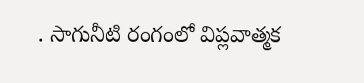. సాగునీటి రంగంలో విప్లవాత్మక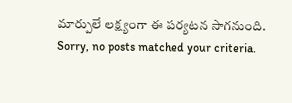మార్పులే లక్ష్యంగా ఈ పర్యటన సాగనుంది.
Sorry, no posts matched your criteria.